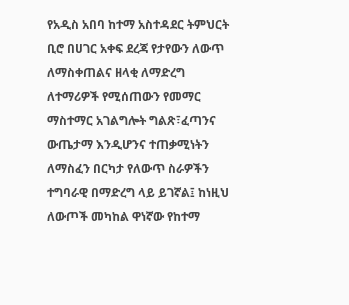የአዲስ አበባ ከተማ አስተዳደር ትምህርት ቢሮ በሀገር አቀፍ ደረጃ የታየውን ለውጥ ለማስቀጠልና ዘላቂ ለማድረግ ለተማሪዎች የሚሰጠውን የመማር ማስተማር አገልግሎት ግልጽ፣ፈጣንና ውጤታማ እንዲሆንና ተጠቃሚነትን ለማስፈን በርካታ የለውጥ ስራዎችን ተግባራዊ በማድረግ ላይ ይገኛል፤ ከነዚህ ለውጦች መካከል ዋነኛው የከተማ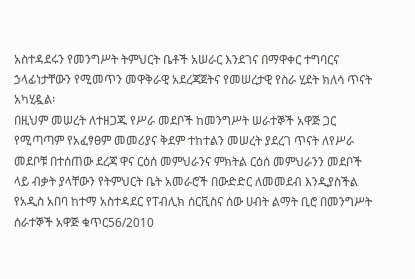አስተዳደሩን የመንግሥት ትምህርት ቤቶች አሠራር እንደገና በማዋቀር ተግባርና ኃላፊነታቸውን የሚመጥን መዋቅራዊ አደረጃጀትና የመሠረታዊ የስራ ሂደት ክለሳ ጥናት አካሂዷል፡
በዚህም መሠረት ለተዘጋጁ የሥራ መደቦች ከመንግሥት ሠራተኞች አዋጅ ጋር የሚጣጣም የአፈፃፀም መመሪያና ቅደም ተከተልን መሠረት ያደረገ ጥናት ለየሥራ መደቦቹ በተሰጠው ደረጃ ዋና ርዕሰ መምህራንና ምክትል ርዕሰ መምህራንን መደቦች ላይ ብቃት ያላቸውን የትምህርት ቤት አመራሮች በውድድር ለመመደብ እንዲያስችል የአዲስ አበባ ከተማ አስተዳደር የፐብሊክ ሰርቪስና ሰው ሀብት ልማት ቢሮ በመንግሥት ሰራተኞች አዋጅ ቁጥር56/2010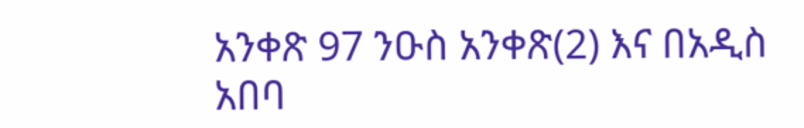አንቀጽ 97 ንዑስ አንቀጽ(2) እና በአዲስ አበባ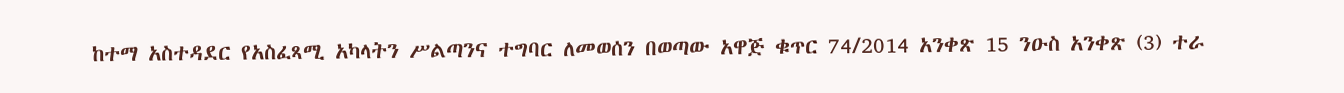ከተማ አስተዳደር የአስፈጻሚ አካላትን ሥልጣንና ተግባር ለመወሰን በወጣው አዋጅ ቁጥር 74/2014 አንቀጽ 15 ንዑስ አንቀጽ (3) ተራ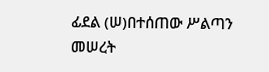ፊደል (ሠ)በተሰጠው ሥልጣን መሠረት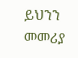ይህንን መመሪያ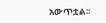አውጥቷል፡፡